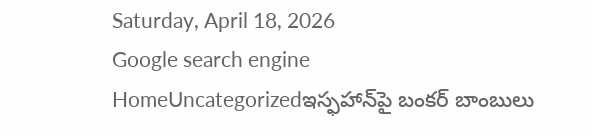Saturday, April 18, 2026
Google search engine
HomeUncategorizedఇస్ఫహాన్‌పై బంకర్ బాంబులు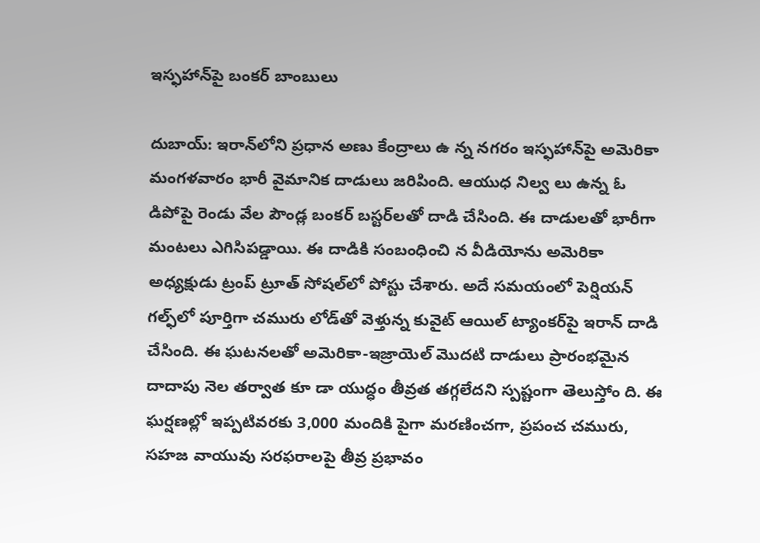ఇస్ఫహాన్‌పై బంకర్ బాంబులు

దుబాయ్: ఇరాన్‌లోని ప్రధాన అణు కేంద్రాలు ఉ న్న నగరం ఇస్ఫహాన్‌పై అమెరికా మంగళవారం భారీ వైమానిక దాడులు జరిపింది. ఆయుధ నిల్వ లు ఉన్న ఓ డిపోపై రెండు వేల పౌండ్ల బంకర్ బస్టర్‌లతో దాడి చేసింది. ఈ దాడులతో భారీగా మంటలు ఎగిసిపడ్డాయి. ఈ దాడికి సంబంధించి న వీడియోను అమెరికా అధ్యక్షుడు ట్రంప్ ట్రూత్ సోషల్‌లో పోస్టు చేశారు. అదే సమయంలో పెర్షియన్ గల్ఫ్‌లో పూర్తిగా చమురు లోడ్‌తో వెళ్తున్న కువైట్ ఆయిల్ ట్యాంకర్‌పై ఇరాన్ దాడి చేసింది. ఈ ఘటనలతో అమెరికా-ఇజ్రాయెల్ మొదటి దాడులు ప్రారంభమైన దాదాపు నెల తర్వాత కూ డా యుద్ధం తీవ్రత తగ్గలేదని స్పష్టంగా తెలుస్తోం ది. ఈ ఘర్షణల్లో ఇప్పటివరకు 3,000 మందికి పైగా మరణించగా, ప్రపంచ చమురు, సహజ వాయువు సరఫరాలపై తీవ్ర ప్రభావం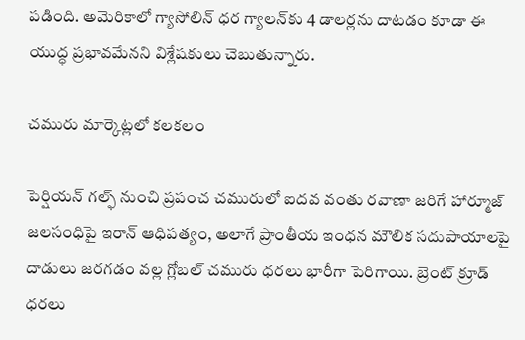పడింది. అమెరికాలో గ్యాసోలిన్ ధర గ్యాలన్‌కు 4 డాలర్లను దాటడం కూడా ఈ యుద్ధ ప్రభావమేనని విశ్లేషకులు చెబుతున్నారు.

చమురు మార్కెట్లలో కలకలం

పెర్షియన్ గల్ఫ్ నుంచి ప్రపంచ చమురులో ఐదవ వంతు రవాణా జరిగే హార్మూజ్ జలసంధిపై ఇరాన్ ఆధిపత్యం, అలాగే ప్రాంతీయ ఇంధన మౌలిక సదుపాయాలపై దాడులు జరగడం వల్ల గ్లోబల్ చమురు ధరలు భారీగా పెరిగాయి. బ్రెంట్ క్రూడ్ ధరలు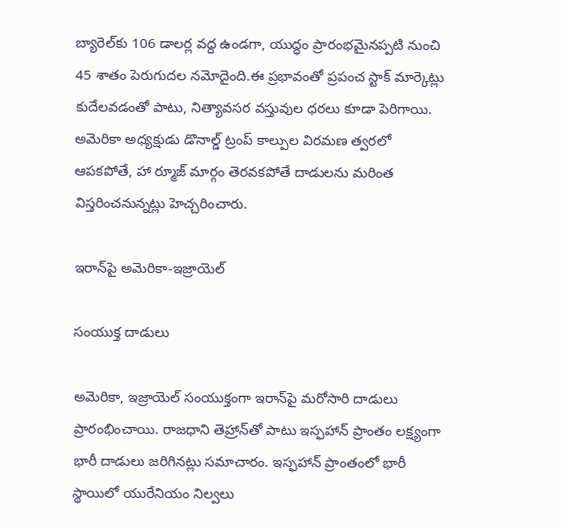బ్యారెల్‌కు 106 డాలర్ల వద్ద ఉండగా, యుద్ధం ప్రారంభమైనప్పటి నుంచి 45 శాతం పెరుగుదల నమోదైంది.ఈ ప్రభావంతో ప్రపంచ స్టాక్ మార్కెట్లు కుదేలవడంతో పాటు, నిత్యావసర వస్తువుల ధరలు కూడా పెరిగాయి. అమెరికా అధ్యక్షుడు డొనాల్డ్ ట్రంప్ కాల్పుల విరమణ త్వరలో ఆపకపోతే, హా ర్మూజ్ మార్గం తెరవకపోతే దాడులను మరింత విస్తరించనున్నట్లు హెచ్చరించారు.

ఇరాన్‌పై అమెరికా-ఇజ్రాయెల్

సంయుక్త దాడులు

అమెరికా, ఇజ్రాయెల్ సంయుక్తంగా ఇరాన్‌పై మరోసారి దాడులు ప్రారంభించాయి. రాజధాని తెహ్రాన్‌తో పాటు ఇస్ఫహాన్ ప్రాంతం లక్ష్యంగా భారీ దాడులు జరిగినట్లు సమాచారం. ఇస్ఫహాన్ ప్రాంతంలో భారీ స్థాయిలో యురేనియం నిల్వలు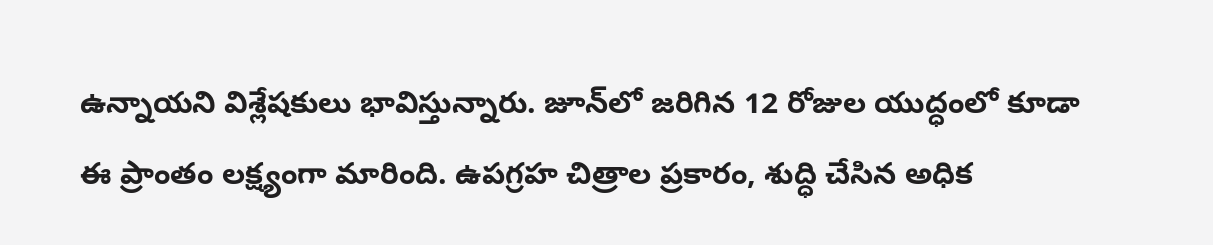ఉన్నాయని విశ్లేషకులు భావిస్తున్నారు. జూన్‌లో జరిగిన 12 రోజుల యుద్ధంలో కూడా ఈ ప్రాంతం లక్ష్యంగా మారింది. ఉపగ్రహ చిత్రాల ప్రకారం, శుద్ధి చేసిన అధిక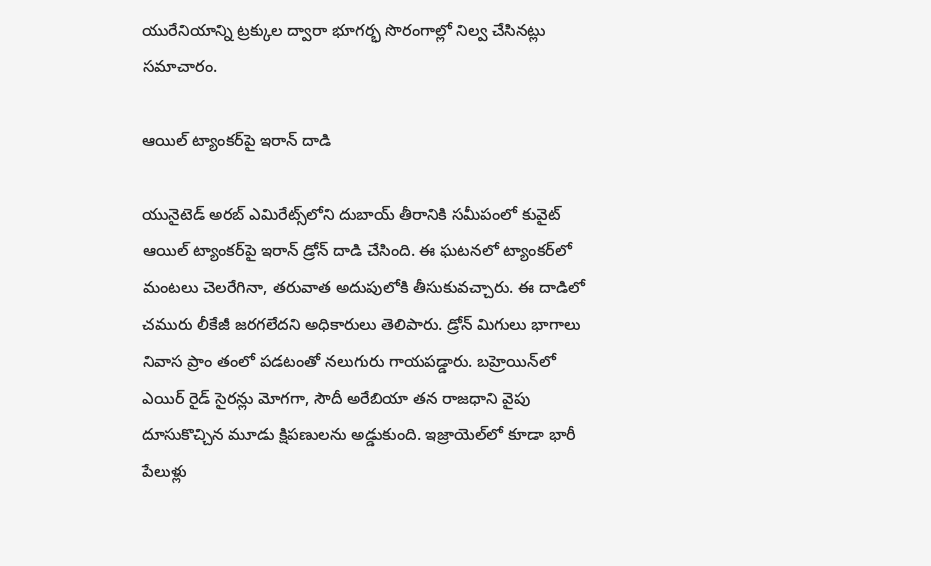యురేనియాన్ని ట్రక్కుల ద్వారా భూగర్భ సొరంగాల్లో నిల్వ చేసినట్లు సమాచారం.

ఆయిల్ ట్యాంకర్‌పై ఇరాన్ దాడి

యునైటెడ్ అరబ్ ఎమిరేట్స్‌లోని దుబాయ్ తీరానికి సమీపంలో కువైట్ ఆయిల్ ట్యాంకర్‌పై ఇరాన్ డ్రోన్ దాడి చేసింది. ఈ ఘటనలో ట్యాంకర్‌లో మంటలు చెలరేగినా, తరువాత అదుపులోకి తీసుకువచ్చారు. ఈ దాడిలో చమురు లీకేజీ జరగలేదని అధికారులు తెలిపారు. డ్రోన్ మిగులు భాగాలు నివాస ప్రాం తంలో పడటంతో నలుగురు గాయపడ్డారు. బహ్రెయిన్‌లో ఎయిర్ రైడ్ సైరన్లు మోగగా, సౌదీ అరేబియా తన రాజధాని వైపు దూసుకొచ్చిన మూడు క్షిపణులను అడ్డుకుంది. ఇజ్రాయెల్‌లో కూడా భారీ పేలుళ్లు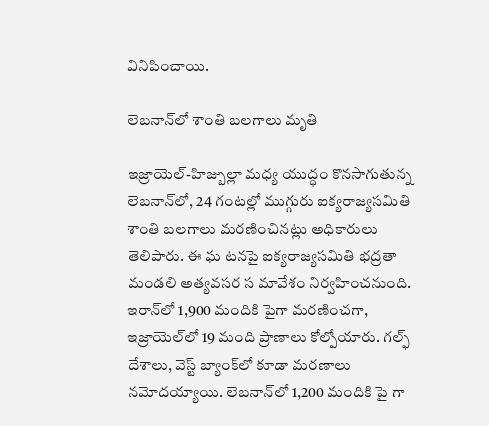వినిపించాయి.

లెబనాన్‌లో శాంతి బలగాలు మృతి

ఇజ్రాయెల్-హిజ్బుల్లా మధ్య యుద్ధం కొనసాగుతున్న లెబనాన్‌లో, 24 గంటల్లో ముగ్గురు ఐక్యరాజ్యసమితి శాంతి బలగాలు మరణించినట్లు అధికారులు తెలిపారు. ఈ ఘ టనపై ఐక్యరాజ్యసమితి భద్రతా మండలి అత్యవసర స మావేశం నిర్వహించనుంది. ఇరాన్‌లో 1,900 మందికి పైగా మరణించగా, ఇజ్రాయెల్‌లో 19 మంది ప్రాణాలు కోల్పోయారు. గల్ఫ్ దేశాలు, వెస్ట్ బ్యాంక్‌లో కూడా మరణాలు నమోదయ్యాయి. లెబనాన్‌లో 1,200 మందికి పై గా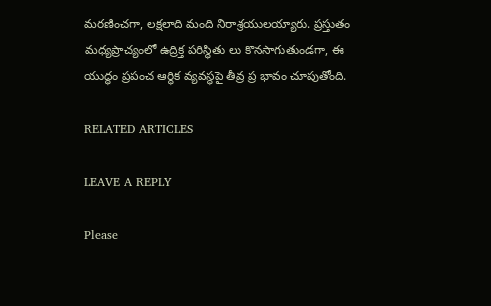మరణించగా, లక్షలాది మంది నిరాశ్రయులయ్యారు. ప్రస్తుతం మధ్యప్రాచ్యంలో ఉద్రిక్త పరిస్థితు లు కొనసాగుతుండగా, ఈ యుద్ధం ప్రపంచ ఆర్థిక వ్యవస్థపై తీవ్ర ప్ర భావం చూపుతోంది.

RELATED ARTICLES

LEAVE A REPLY

Please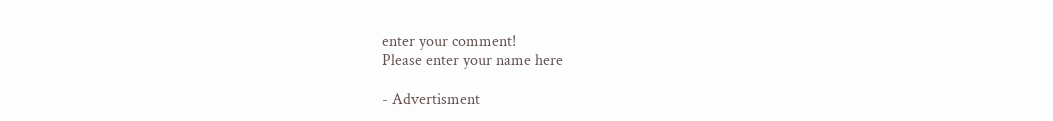enter your comment!
Please enter your name here

- Advertisment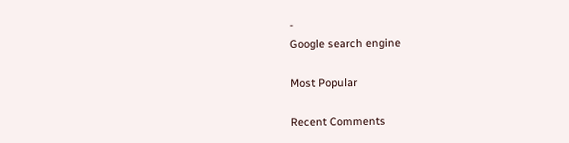-
Google search engine

Most Popular

Recent Comments